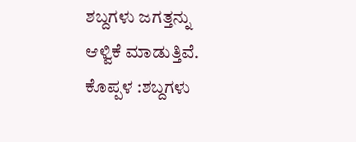ಶಬ್ದಗಳು ಜಗತ್ತನ್ನು ಆಳ್ವಿಕೆ ಮಾಡುತ್ತಿವೆ.
ಕೊಪ್ಪಳ :ಶಬ್ದಗಳು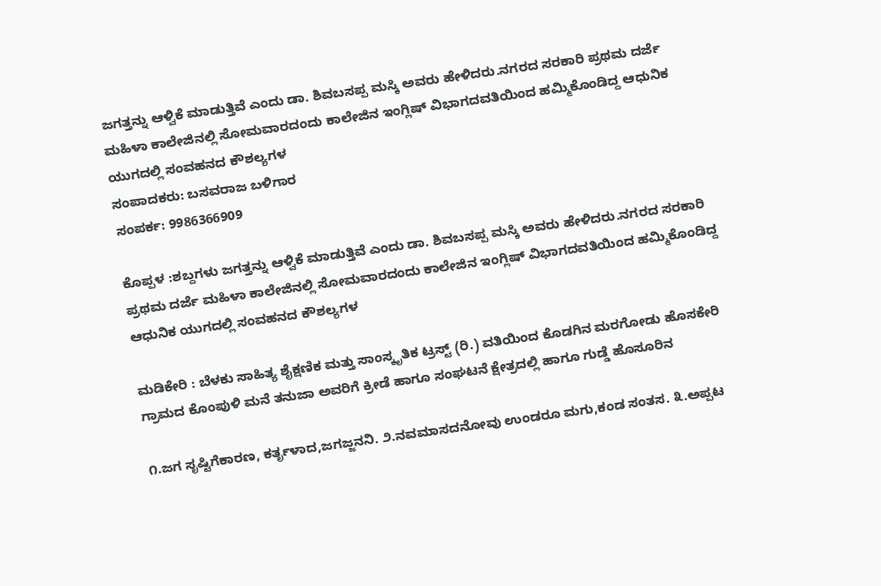ಜಗತ್ತನ್ನು ಆಳ್ವಿಕೆ ಮಾಡುತ್ತಿವೆ ಎಂದು ಡಾ. ಶಿವಬಸಪ್ಪ ಮಸ್ಕಿ ಅವರು ಹೇಳಿದರು.ನಗರದ ಸರಕಾರಿ ಪ್ರಥಮ ದರ್ಜೆ ಮಹಿಳಾ ಕಾಲೇಜಿನಲ್ಲಿ ಸೋಮವಾರದಂದು ಕಾಲೇಜಿನ ಇಂಗ್ಲಿಷ್ ವಿಭಾಗದವತಿಯಿಂದ ಹಮ್ಮಿಕೊಂಡಿದ್ದ ಆಧುನಿಕ ಯುಗದಲ್ಲಿ ಸಂವಹನದ ಕೌಶಲ್ಯಗಳ
ಸಂಪಾದಕರು: ಬಸವರಾಜ ಬಳಿಗಾರ
ಸಂಪರ್ಕ: 9986366909

ಕೊಪ್ಪಳ :ಶಬ್ದಗಳು ಜಗತ್ತನ್ನು ಆಳ್ವಿಕೆ ಮಾಡುತ್ತಿವೆ ಎಂದು ಡಾ. ಶಿವಬಸಪ್ಪ ಮಸ್ಕಿ ಅವರು ಹೇಳಿದರು.ನಗರದ ಸರಕಾರಿ ಪ್ರಥಮ ದರ್ಜೆ ಮಹಿಳಾ ಕಾಲೇಜಿನಲ್ಲಿ ಸೋಮವಾರದಂದು ಕಾಲೇಜಿನ ಇಂಗ್ಲಿಷ್ ವಿಭಾಗದವತಿಯಿಂದ ಹಮ್ಮಿಕೊಂಡಿದ್ದ ಆಧುನಿಕ ಯುಗದಲ್ಲಿ ಸಂವಹನದ ಕೌಶಲ್ಯಗಳ

ಮಡಿಕೇರಿ : ಬೆಳಕು ಸಾಹಿತ್ಯ ಶೈಕ್ಷಣಿಕ ಮತ್ತು ಸಾಂಸ್ಕೃತಿಕ ಟ್ರಸ್ಟ್ (ರಿ.) ವತಿಯಿಂದ ಕೊಡಗಿನ ಮರಗೋಡು ಹೊಸಕೇರಿ ಗ್ರಾಮದ ಕೊಂಪುಳಿ ಮನೆ ತನುಜಾ ಅವರಿಗೆ ಕ್ರೀಡೆ ಹಾಗೂ ಸಂಘಟನೆ ಕ್ಷೇತ್ರದಲ್ಲಿ ಹಾಗೂ ಗುಡ್ಡೆ ಹೊಸೂರಿನ

೧.ಜಗ ಸೃಷ್ಟಿಗೆಕಾರಣ, ಕರ್ತೃಳಾದ,ಜಗಜ್ಜನನಿ. ೨.ನವಮಾಸದನೋವು ಉಂಡರೂ ಮಗು,ಕಂಡ ಸಂತಸ. ೩.ಅಪ್ಪಟ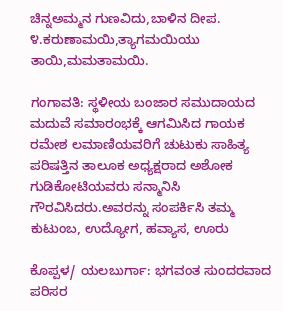ಚಿನ್ನಅಮ್ಮನ ಗುಣವಿದು,ಬಾಳಿನ ದೀಪ. ೪.ಕರುಣಾಮಯಿ,ತ್ಯಾಗಮಯಿಯು ತಾಯಿ,ಮಮತಾಮಯಿ.

ಗಂಗಾವತಿ: ಸ್ಥಳೀಯ ಬಂಜಾರ ಸಮುದಾಯದ ಮದುವೆ ಸಮಾರಂಭಕ್ಕೆ ಆಗಮಿಸಿದ ಗಾಯಕ ರಮೇಶ ಲಮಾಣಿಯವರಿಗೆ ಚುಟುಕು ಸಾಹಿತ್ಯ ಪರಿಷತ್ತಿನ ತಾಲೂಕ ಅಧ್ಯಕ್ಷರಾದ ಅಶೋಕ ಗುಡಿಕೋಟಿಯವರು ಸನ್ಮಾನಿಸಿ ಗೌರವಿಸಿದರು.ಅವರನ್ನು ಸಂಪರ್ಕಿಸಿ ತಮ್ಮ ಕುಟುಂಬ, ಉದ್ಯೋಗ, ಹವ್ಯಾಸ, ಊರು

ಕೊಪ್ಪಳ/ ಯಲಬುರ್ಗಾ: ಭಗವಂತ ಸುಂದರವಾದ ಪರಿಸರ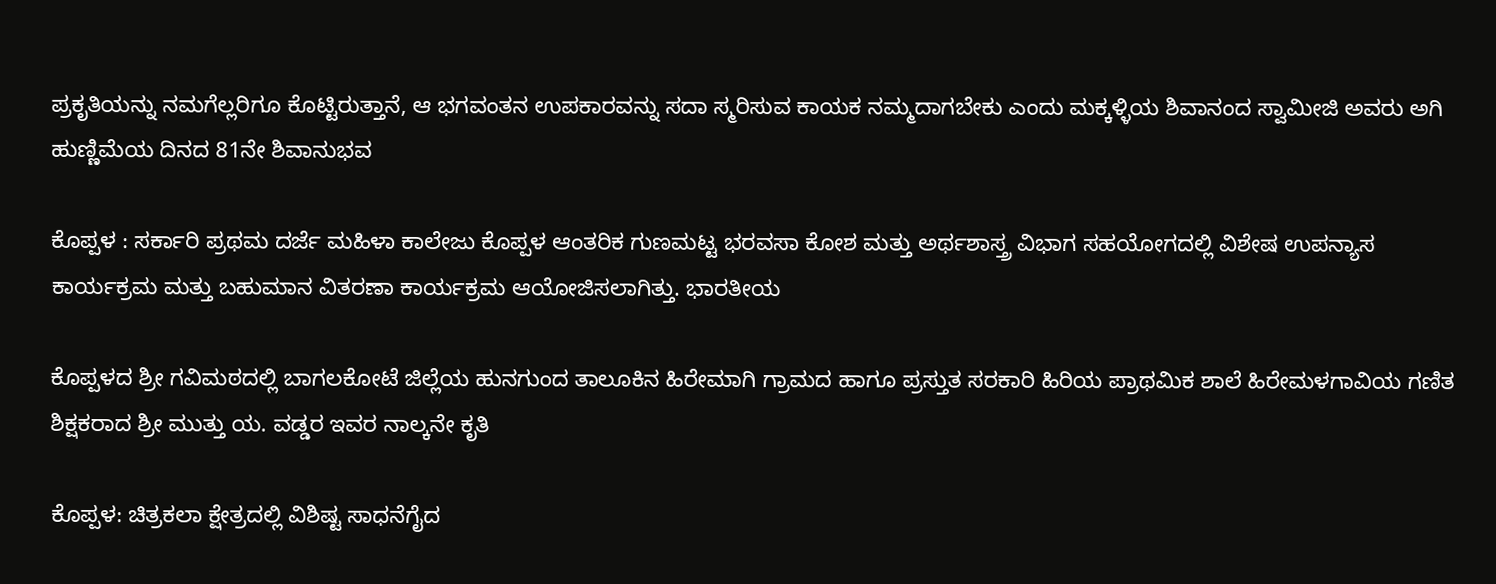ಪ್ರಕೃತಿಯನ್ನು ನಮಗೆಲ್ಲರಿಗೂ ಕೊಟ್ಟಿರುತ್ತಾನೆ, ಆ ಭಗವಂತನ ಉಪಕಾರವನ್ನು ಸದಾ ಸ್ಮರಿಸುವ ಕಾಯಕ ನಮ್ಮದಾಗಬೇಕು ಎಂದು ಮಕ್ಕಳ್ಳಿಯ ಶಿವಾನಂದ ಸ್ವಾಮೀಜಿ ಅವರು ಅಗಿ ಹುಣ್ಣಿಮೆಯ ದಿನದ 81ನೇ ಶಿವಾನುಭವ

ಕೊಪ್ಪಳ : ಸರ್ಕಾರಿ ಪ್ರಥಮ ದರ್ಜೆ ಮಹಿಳಾ ಕಾಲೇಜು ಕೊಪ್ಪಳ ಆಂತರಿಕ ಗುಣಮಟ್ಟ ಭರವಸಾ ಕೋಶ ಮತ್ತು ಅರ್ಥಶಾಸ್ತ್ರ ವಿಭಾಗ ಸಹಯೋಗದಲ್ಲಿ ವಿಶೇಷ ಉಪನ್ಯಾಸ ಕಾರ್ಯಕ್ರಮ ಮತ್ತು ಬಹುಮಾನ ವಿತರಣಾ ಕಾರ್ಯಕ್ರಮ ಆಯೋಜಿಸಲಾಗಿತ್ತು. ಭಾರತೀಯ

ಕೊಪ್ಪಳದ ಶ್ರೀ ಗವಿಮಠದಲ್ಲಿ ಬಾಗಲಕೋಟೆ ಜಿಲ್ಲೆಯ ಹುನಗುಂದ ತಾಲೂಕಿನ ಹಿರೇಮಾಗಿ ಗ್ರಾಮದ ಹಾಗೂ ಪ್ರಸ್ತುತ ಸರಕಾರಿ ಹಿರಿಯ ಪ್ರಾಥಮಿಕ ಶಾಲೆ ಹಿರೇಮಳಗಾವಿಯ ಗಣಿತ ಶಿಕ್ಷಕರಾದ ಶ್ರೀ ಮುತ್ತು ಯ. ವಡ್ಡರ ಇವರ ನಾಲ್ಕನೇ ಕೃತಿ

ಕೊಪ್ಪಳ: ಚಿತ್ರಕಲಾ ಕ್ಷೇತ್ರದಲ್ಲಿ ವಿಶಿಷ್ಟ ಸಾಧನೆಗೈದ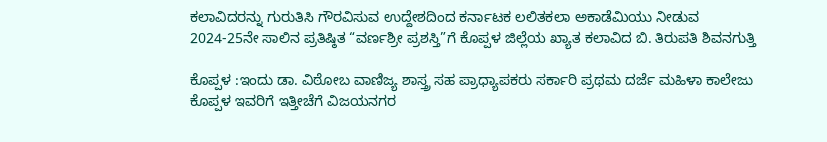ಕಲಾವಿದರನ್ನು ಗುರುತಿಸಿ ಗೌರವಿಸುವ ಉದ್ದೇಶದಿಂದ ಕರ್ನಾಟಕ ಲಲಿತಕಲಾ ಅಕಾಡೆಮಿಯು ನೀಡುವ 2024-25ನೇ ಸಾಲಿನ ಪ್ರತಿಷ್ಠಿತ “ವರ್ಣಶ್ರೀ ಪ್ರಶಸ್ತಿ”ಗೆ ಕೊಪ್ಪಳ ಜಿಲ್ಲೆಯ ಖ್ಯಾತ ಕಲಾವಿದ ಬಿ. ತಿರುಪತಿ ಶಿವನಗುತ್ತಿ

ಕೊಪ್ಪಳ :ಇಂದು ಡಾ. ವಿಠೋಬ ವಾಣಿಜ್ಯ ಶಾಸ್ತ್ರ ಸಹ ಪ್ರಾಧ್ಯಾಪಕರು ಸರ್ಕಾರಿ ಪ್ರಥಮ ದರ್ಜೆ ಮಹಿಳಾ ಕಾಲೇಜು ಕೊಪ್ಪಳ ಇವರಿಗೆ ಇತ್ತೀಚೆಗೆ ವಿಜಯನಗರ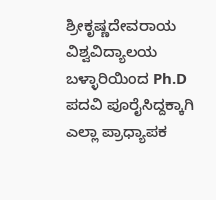ಶ್ರೀಕೃಷ್ಣದೇವರಾಯ ವಿಶ್ವವಿದ್ಯಾಲಯ ಬಳ್ಳಾರಿಯಿಂದ Ph.D ಪದವಿ ಪೂರೈಸಿದ್ದಕ್ಕಾಗಿ ಎಲ್ಲಾ ಪ್ರಾಧ್ಯಾಪಕ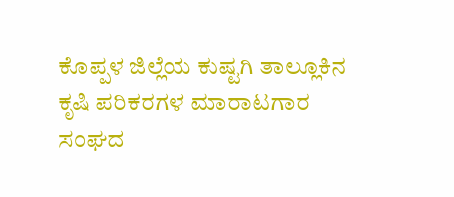ಕೊಪ್ಪಳ ಜಿಲ್ಲೆಯ ಕುಷ್ಟಗಿ ತಾಲ್ಲೂಕಿನ ಕೃಷಿ ಪರಿಕರಗಳ ಮಾರಾಟಗಾರ ಸಂಘದ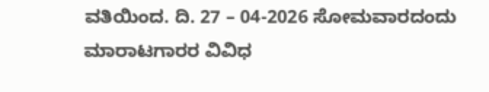ವತಿಯಿಂದ. ದಿ. 27 – 04-2026 ಸೋಮವಾರದಂದು ಮಾರಾಟಗಾರರ ವಿವಿಧ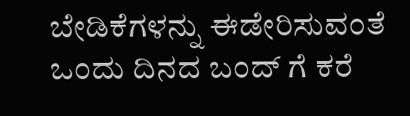ಬೇಡಿಕೆಗಳನ್ನು ಈಡೇರಿಸುವಂತೆ ಒಂದು ದಿನದ ಬಂದ್ ಗೆ ಕರೆ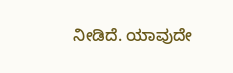ನೀಡಿದೆ. ಯಾವುದೇ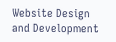Website Design and Development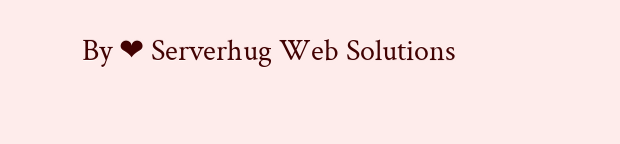By ❤ Serverhug Web Solutions